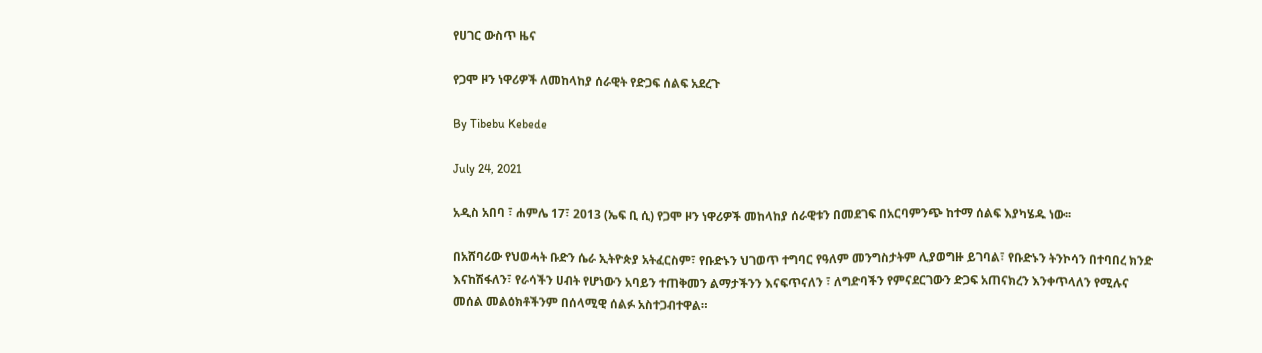የሀገር ውስጥ ዜና

የጋሞ ዞን ነዋሪዎች ለመከላከያ ሰራዊት የድጋፍ ሰልፍ አደረጉ

By Tibebu Kebede

July 24, 2021

አዲስ አበባ ፣ ሐምሌ 17፣ 2013 (ኤፍ ቢ ሲ) የጋሞ ዞን ነዋሪዎች መከላከያ ሰራዊቱን በመደገፍ በአርባምንጭ ከተማ ሰልፍ እያካሄዱ ነው፡፡

በአሸባሪው የህወሓት ቡድን ሴራ ኢትዮጵያ አትፈርስም፣ የቡድኑን ህገወጥ ተግባር የዓለም መንግስታትም ሊያወግዙ ይገባል፣ የቡድኑን ትንኮሳን በተባበረ ክንድ እናከሽፋለን፣ የራሳችን ሀብት የሆነውን አባይን ተጠቅመን ልማታችንን እናፍጥናለን ፣ ለግድባችን የምናደርገውን ድጋፍ አጠናክረን እንቀጥላለን የሚሉና መሰል መልዕክቶችንም በሰላሚዊ ሰልፉ አስተጋብተዋል።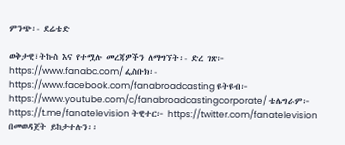ምንጭ፡- ደሬቴድ

ወቅታዊ፣ትኩስ እና የተሟሉ መረጃዎችን ለማግኘት፡- ድረ ገጽ፦ https://www.fanabc.com/ ፌስቡክ፡- https://www.facebook.com/fanabroadcasting ዩትዩብ፦ https://www.youtube.com/c/fanabroadcastingcorporate/ ቴሌግራም፦ https://t.me/fanatelevision ትዊተር፦ https://twitter.com/fanatelevision በመወዳጀት ይከታተሉን፡፡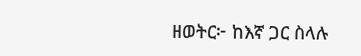ዘወትር፦ ከእኛ ጋር ስላሉ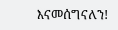እናመሰግናለን!